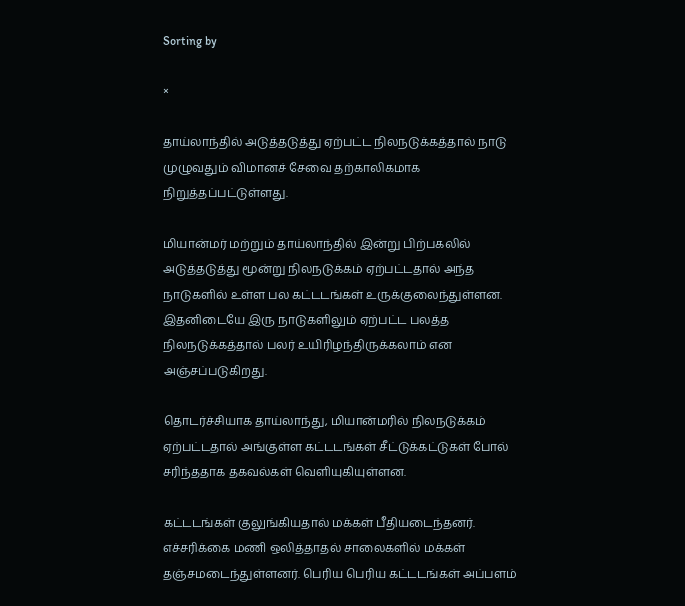Sorting by

×

தாய்லாந்தில் அடுத்தடுத்து ஏற்பட்ட நிலநடுக்கத்தால் நாடு முழுவதும் விமானச் சேவை தற்காலிகமாக நிறுத்தப்பட்டுள்ளது.

மியான்மர் மற்றும் தாய்லாந்தில் இன்று பிற்பகலில் அடுத்தடுத்து மூன்று நிலநடுக்கம் ஏற்பட்டதால் அந்த நாடுகளில் உள்ள பல கட்டடங்கள் உருக்குலைந்துள்ளன. இதனிடையே இரு நாடுகளிலும் ஏற்பட்ட பலத்த நிலநடுக்கத்தால் பலர் உயிரிழந்திருக்கலாம் என அஞ்சப்படுகிறது.

தொடர்ச்சியாக தாய்லாந்து, மியான்மரில் நிலநடுக்கம் ஏற்பட்டதால் அங்குள்ள கட்டடங்கள் சீட்டுக்கட்டுகள் போல் சரிந்ததாக தகவல்கள் வெளியுகியுள்ளன.

கட்டடங்கள் குலுங்கியதால் மக்கள் பீதியடைந்தனர். எச்சரிக்கை மணி ஒலித்தாதல் சாலைகளில் மக்கள் தஞ்சமடைந்துள்ளனர். பெரிய பெரிய கட்டடங்கள் அப்பளம்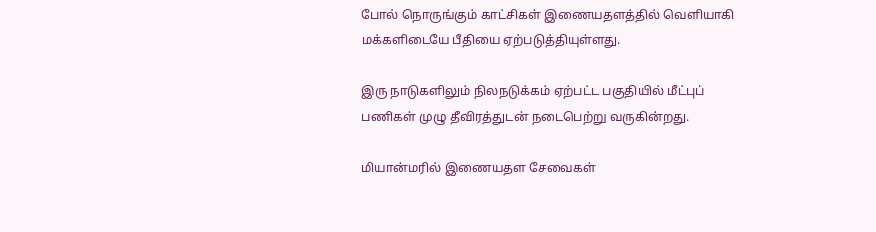போல் நொருங்கும் காட்சிகள் இணையதளத்தில் வெளியாகி மக்களிடையே பீதியை ஏற்படுத்தியுள்ளது.

இரு நாடுகளிலும் நிலநடுக்கம் ஏற்பட்ட பகுதியில் மீட்புப் பணிகள் முழு தீவிரத்துடன் நடைபெற்று வருகின்றது.

மியான்மரில் இணையதள சேவைகள்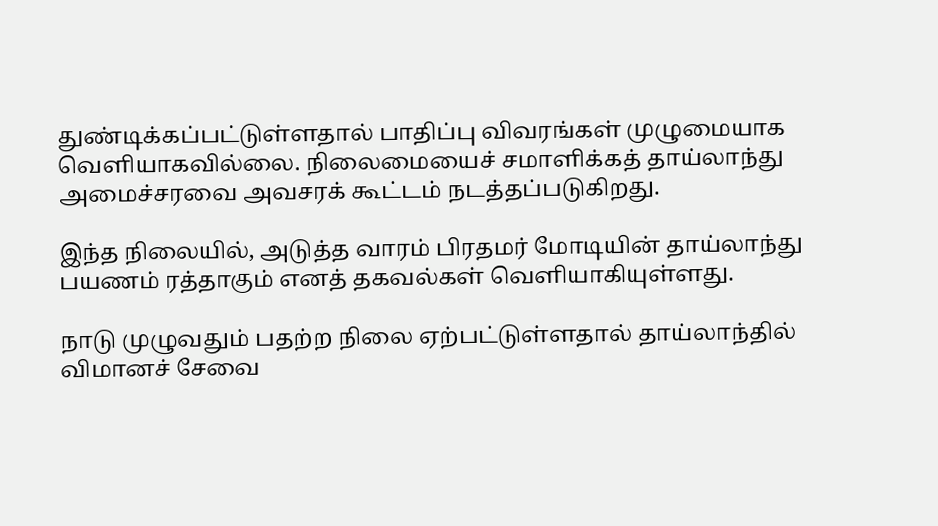துண்டிக்கப்பட்டுள்ளதால் பாதிப்பு விவரங்கள் முழுமையாக வெளியாகவில்லை. நிலைமையைச் சமாளிக்கத் தாய்லாந்து அமைச்சரவை அவசரக் கூட்டம் நடத்தப்படுகிறது.

இந்த நிலையில், அடுத்த வாரம் பிரதமர் மோடியின் தாய்லாந்து பயணம் ரத்தாகும் எனத் தகவல்கள் வெளியாகியுள்ளது.

நாடு முழுவதும் பதற்ற நிலை ஏற்பட்டுள்ளதால் தாய்லாந்தில் விமானச் சேவை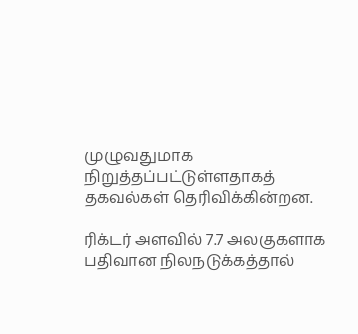முழுவதுமாக நிறுத்தப்பட்டுள்ளதாகத் தகவல்கள் தெரிவிக்கின்றன.

ரிக்டர் அளவில் 7.7 அலகுகளாக பதிவான நிலநடுக்கத்தால்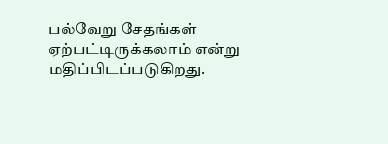பல்வேறு சேதங்கள் ஏற்பட்டிருக்கலாம் என்று மதிப்பிடப்படுகிறது.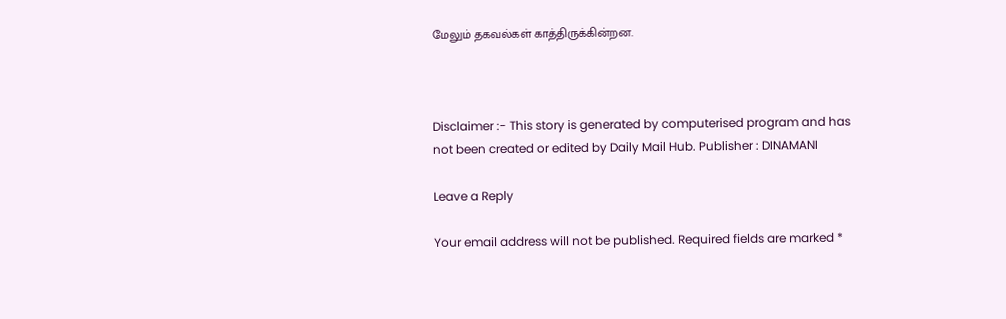மேலும் தகவல்கள் காத்திருக்கின்றன.



Disclaimer :- This story is generated by computerised program and has not been created or edited by Daily Mail Hub. Publisher : DINAMANI

Leave a Reply

Your email address will not be published. Required fields are marked *